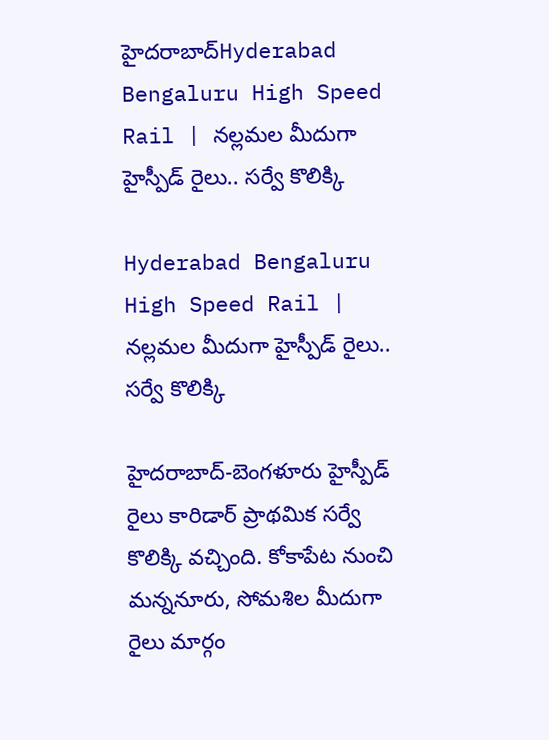హైదరాబాద్Hyderabad Bengaluru High Speed Rail | నల్లమల మీదుగా హైస్పీడ్ రైలు.. సర్వే కొలిక్కి

Hyderabad Bengaluru High Speed Rail | నల్లమల మీదుగా హైస్పీడ్ రైలు.. సర్వే కొలిక్కి

హైదరాబాద్-బెంగళూరు హైస్పీడ్ రైలు కారిడార్ ప్రాథమిక సర్వే కొలిక్కి వచ్చింది. కోకాపేట నుంచి మన్ననూరు, సోమశిల మీదుగా రైలు మార్గం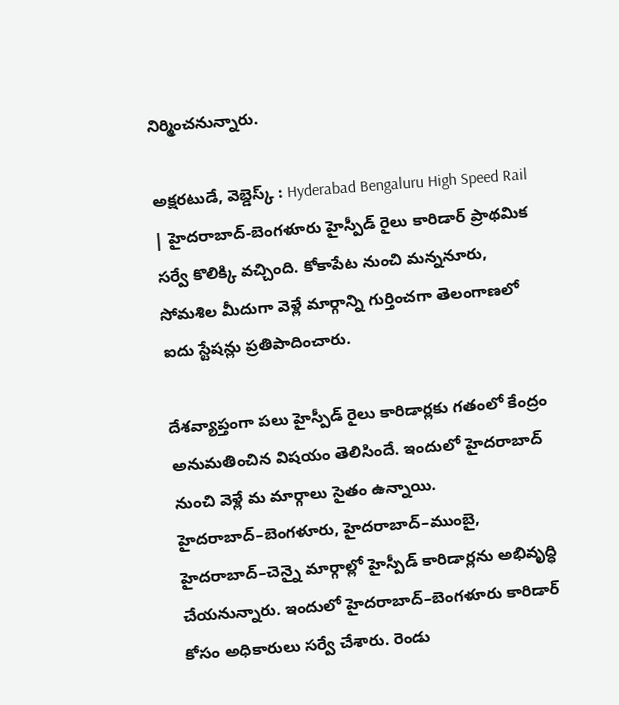నిర్మించనున్నారు.

అక్షరటుడే, వెబ్డెస్క్ : Hyderabad Bengaluru High Speed Rail | హైదరాబాద్-బెంగళూరు హైస్పీడ్ రైలు కారిడార్ ప్రాథమిక సర్వే కొలిక్కి వచ్చింది. కోకాపేట నుంచి మన్ననూరు, సోమశిల మీదుగా వెళ్లే మార్గాన్ని గుర్తించగా తెలంగాణలో ఐదు స్టేషన్లు ప్రతిపాదించారు.

దేశవ్యాప్తంగా పలు హైస్పీడ్ రైలు కారిడార్లకు గతంలో కేంద్రం అనుమతించిన విషయం తెలిసిందే. ఇందులో హైదరాబాద్ నుంచి వెళ్లే మ మార్గాలు సైతం ఉన్నాయి. హైదరాబాద్–బెంగళూరు, హైదరాబాద్–ముంబై, హైదరాబాద్–చెన్నై మార్గాల్లో హైస్పీడ్ కారిడార్లను అభివృద్ధి చేయనున్నారు. ఇందులో హైదరాబాద్–బెంగళూరు కారిడార్ కోసం అధికారులు సర్వే చేశారు. రెండు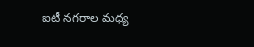ఐటీ నగరాల మధ్య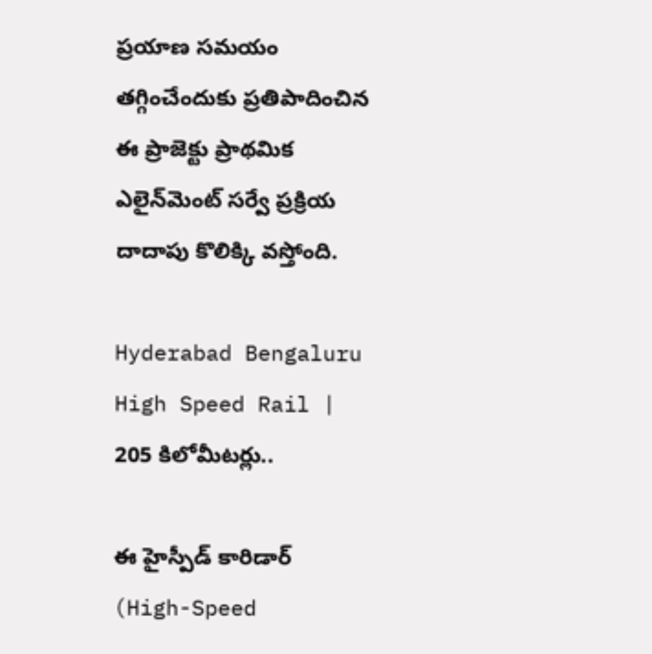ప్రయాణ సమయం తగ్గించేందుకు ప్రతిపాదించిన ఈ ప్రాజెక్టు ప్రాథమిక ఎలైన్‌మెంట్ సర్వే ప్రక్రియ దాదాపు కొలిక్కి వస్తోంది.

Hyderabad Bengaluru High Speed Rail | 205 కిలోమీటర్లు..

ఈ హైస్పీడ్ కారిడార్ (High-Speed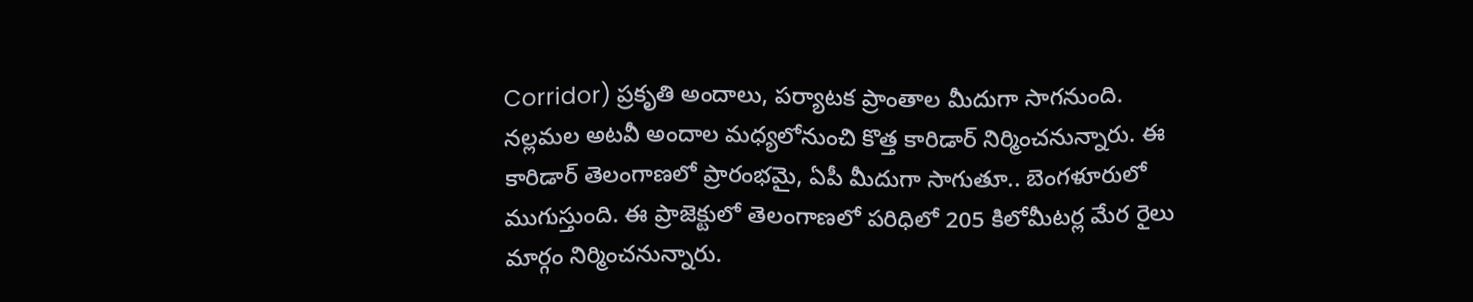Corridor) ప్రకృతి అందాలు, పర్యాటక ప్రాంతాల మీదుగా సాగనుంది. నల్లమల అటవీ అందాల మధ్యలోనుంచి కొత్త కారిడార్ నిర్మించనున్నారు. ఈ కారిడార్ తెలంగాణలో ప్రారంభమై, ఏపీ మీదుగా సాగుతూ.. బెంగళూరులో ముగుస్తుంది. ఈ ప్రాజెక్టులో తెలంగాణలో పరిధిలో 205 కిలోమీటర్ల మేర రైలు మార్గం నిర్మించనున్నారు.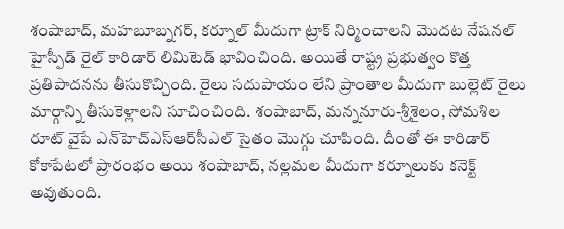శంషాబాద్, మహబూబ్నగర్, కర్నూల్ మీదుగా ట్రాక్ నిర్మించాలని మొదట నేషనల్ హైస్పీడ్ రైల్ కారిడార్ లిమిటెడ్ భావించింది. అయితే రాష్ట్ర ప్రభుత్వం కొత్త ప్రతిపాదనను తీసుకొచ్చింది. రైలు సదుపాయం లేని ప్రాంతాల మీదుగా బుల్లెట్ రైలు మార్గాన్ని తీసుకెళ్లాలని సూచించింది. శంషాబాద్, మన్ననూరు-శ్రీశైలం, సోమశిల రూట్ వైపే ఎన్‌హెచ్‌ఎస్‌ఆర్‌సీఎల్‌ సైతం మొగ్గు చూపింది. దీంతో ఈ కారిడార్ కోకాపేటలో ప్రారంభం అయి శంషాబాద్, నల్లమల మీదుగా కర్నూలుకు కనెక్ట్ అవుతుంది.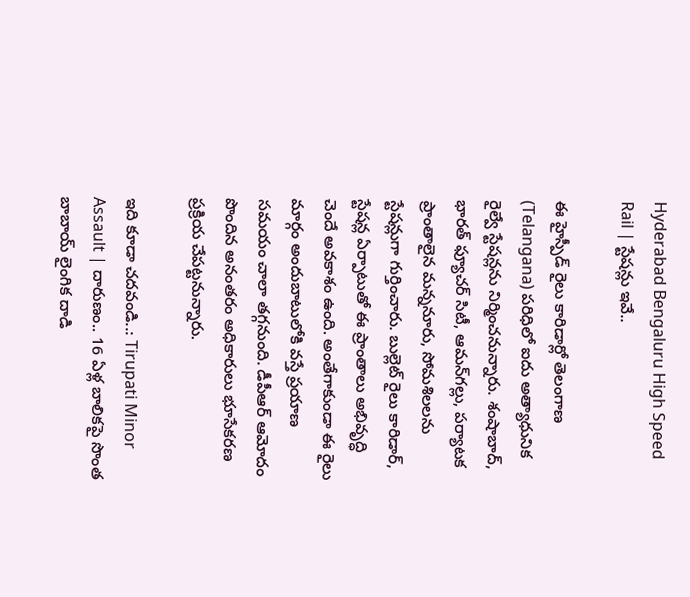Hyderabad Bengaluru High Speed Rail | స్టేషన్లు ఇవే..

ఈ హైస్పీడ్ రైలు కారిడార్లో తెలంగాణ (Telangana) పరిధిలో ఐదు అత్యాధునిక రైల్వే స్టేషన్లను నిర్మించనున్నారు. శంషాబాద్, భారత్‌ ఫ్యూచర్‌ సిటీ, ఆమన్‌గల్లు, పర్యాటక ప్రాంతాలైన మన్ననూరు, సోమశిలలను స్టేషన్లుగా గుర్తించారు. బుల్లెట్ రైలు కారిడార్, స్టేషన్ల ఏర్పాటుతో ఈ ప్రాంతాలు అభివృద్ధి చెందే అవకాశం ఉంది. అంతేగాకుండా ఈ రైలు మార్గం అందుబాటులోకి వస్తే ప్రయాణ సమయం చాలా తగ్గనుంది. డీపీఆర్ ఆమోదం పొందిన అనంతరం అధికారులు భూసేకరణ ప్రక్రియ చేపట్టనున్నారు.

ఇది కూడా చదవండి..: Tirupati Minor Assault | దారుణం.. 16 ఏళ్ల బాలికపై సొంత బాబాయ్ లైంగిక దాడి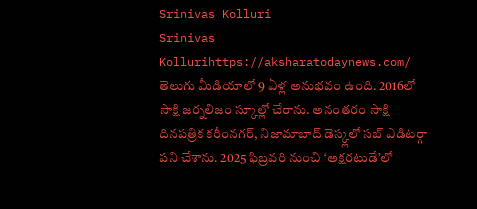Srinivas Kolluri
Srinivas Kollurihttps://aksharatodaynews.com/
తెలుగు మీడియాలో 9 ఏళ్ల అనుభవం ఉంది. 2016లో సాక్షి జర్నలిజం స్కూల్లో చేరాను. అనంతరం సాక్షి దినపత్రిక కరీంనగర్, నిజామాబాద్ డెస్క్లలో సబ్ ఎడిటర్గా పని చేశాను. 2025 ఫిబ్రవరి నుంచి ‘అక్షరటుడే’లో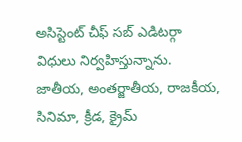అసిస్టెంట్ చీఫ్ సబ్ ఎడిటర్గా విధులు నిర్వహిస్తున్నాను. జాతీయ, అంతర్జాతీయ, రాజకీయ, సినిమా, క్రీడ, క్రైమ్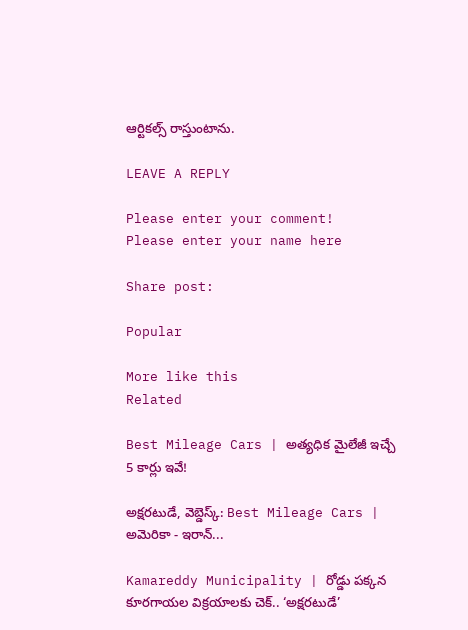ఆర్టికల్స్ రాస్తుంటాను.

LEAVE A REPLY

Please enter your comment!
Please enter your name here

Share post:

Popular

More like this
Related

Best Mileage Cars | అత్యధిక మైలేజీ ఇచ్చే 5 కార్లు ఇవే!

అక్షరటుడే, వెబ్డెస్క్: Best Mileage Cars | అమెరికా - ఇరాన్...

Kamareddy Municipality | రోడ్డు పక్కన కూరగాయల విక్రయాలకు చెక్.. ‘అక్షరటుడే’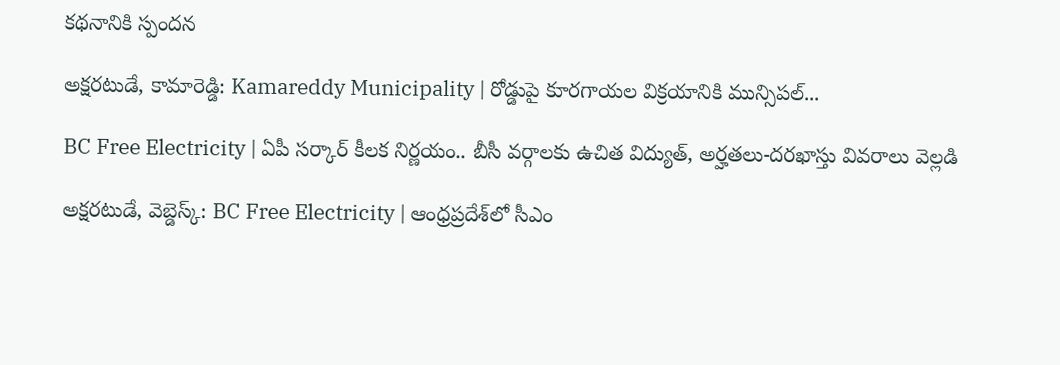కథనానికి స్పందన

అక్షరటుడే, కామారెడ్డి: Kamareddy Municipality | రోడ్డుపై కూరగాయల విక్రయానికి మున్సిపల్...

BC Free Electricity | ఏపీ సర్కార్ కీలక నిర్ణయం.. బీసీ వర్గాలకు ఉచిత విద్యుత్, అర్హతలు-దరఖాస్తు వివరాలు వెల్లడి

అక్షరటుడే, వెబ్డెస్క్: BC Free Electricity | ఆంధ్రప్రదేశ్‌లో సీఎం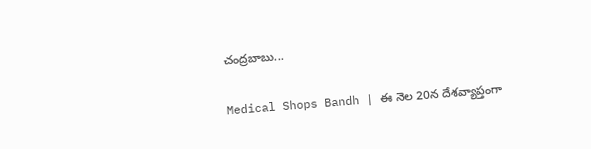చంద్రబాబు...

Medical Shops Bandh | ఈ నెల 20న దేశవ్యాప్తంగా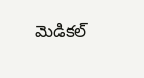మెడికల్‌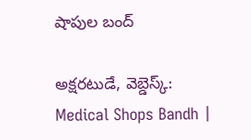షాపుల బంద్‌

అక్షరటుడే, వెబ్డెస్క్: Medical Shops Bandh |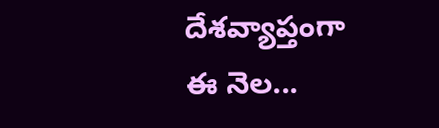దేశవ్యాప్తంగా ఈ నెల...